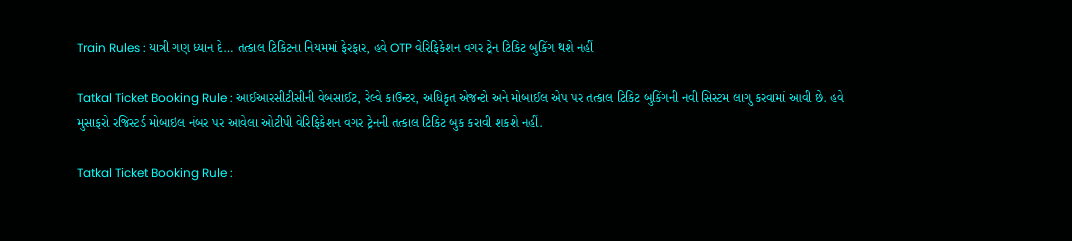Train Rules : યાત્રી ગણ ધ્યાન દે… તત્કાલ ટિકિટના નિયમમાં ફેરફાર, હવે OTP વેરિફિકેશન વગર ટ્રેન ટિકિટ બુકિંગ થશે નહીં

Tatkal Ticket Booking Rule : આઈઆરસીટીસીની વેબસાઈટ, રેલ્વે કાઉન્ટર, અધિકૃત એજન્ટો અને મોબાઈલ એપ પર તત્કાલ ટિકિટ બુકિંગની નવી સિસ્ટમ લાગુ કરવામાં આવી છે. હવે મુસાફરો રજિસ્ટર્ડ મોબાઇલ નંબર પર આવેલા ઓટીપી વેરિફિકેશન વગર ટ્રેનની તત્કાલ ટિકિટ બુક કરાવી શકશે નહીં.

Tatkal Ticket Booking Rule :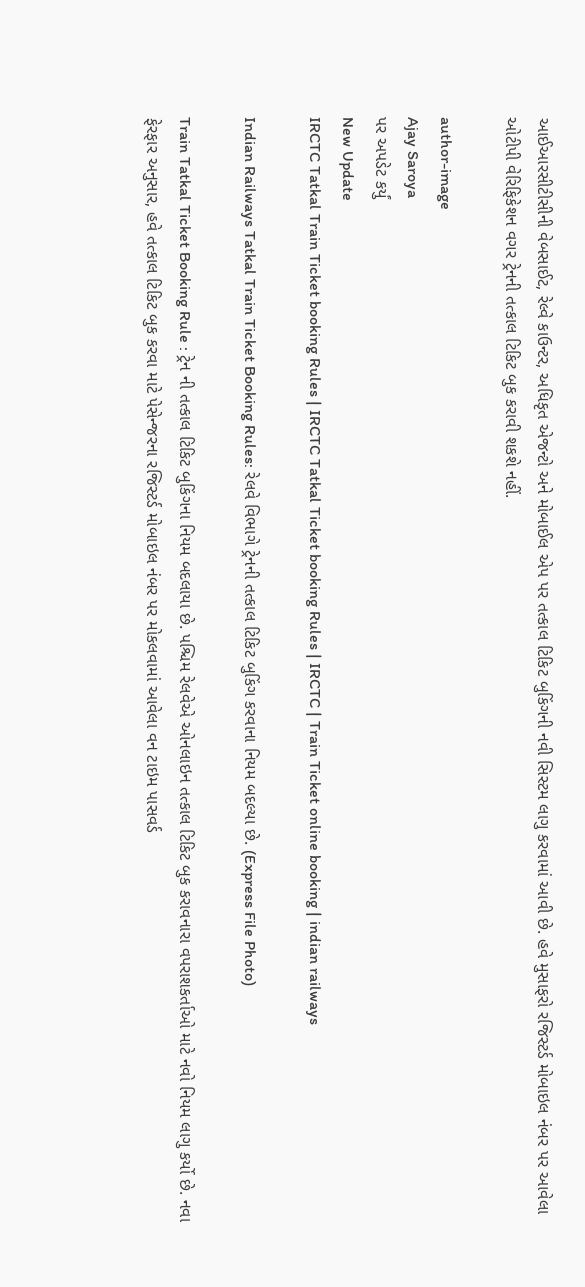આઈઆરસીટીસીની વેબસાઈટ, રેલ્વે કાઉન્ટર, અધિકૃત એજન્ટો અને મોબાઈલ એપ પર તત્કાલ ટિકિટ બુકિંગની નવી સિસ્ટમ લાગુ કરવામાં આવી છે. હવે મુસાફરો રજિસ્ટર્ડ મોબાઇલ નંબર પર આવેલા ઓટીપી વેરિફિકેશન વગર ટ્રેનની તત્કાલ ટિકિટ બુક કરાવી શકશે નહીં.

author-image
Ajay Saroya
પર અપડેટ કર્યું
New Update
IRCTC Tatkal Train Ticket booking Rules | IRCTC Tatkal Ticket booking Rules | IRCTC | Train Ticket online booking | indian railways

Indian Railways Tatkal Train Ticket Booking Rules: રેલવે વિભાગે ટ્રેનની તત્કાલ ટિકિટ બુકિંગ કરવાના નિયમ બદલ્યા છે. (Express File Photo)

Train Tatkal Ticket Booking Rule : ટ્રેન ની તત્કાલ ટિકિટ બુકિંગના નિયમ બદલાયા છે. પશ્ચિમ રેલવેએ ઓનલાઇન તત્કાલ ટિકિટ બુક કરાવનારા વપરાશકર્તાઓ માટે નવો નિયમ લાગુ કર્યો છે. નવા ફેરફાર અનુસાર, હવે તત્કાલ ટિકિટ બુક કરવા માટે પેસેન્જરના રજિસ્ટર્ડ મોબાઇલ નંબર પર મોકલવામાં આવેલા વન ટાઇમ પાસવર્ડ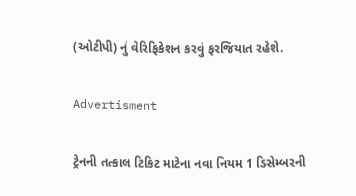(ઓટીપી) નું વેરિફિકેશન કરવું ફરજિયાત રહેશે.

Advertisment

ટ્રેનની તત્કાલ ટિકિટ માટેના નવા નિયમ 1 ડિસેમ્બરની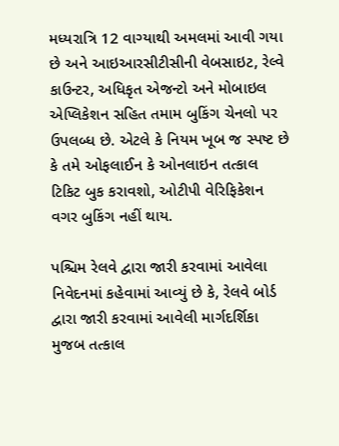મધ્યરાત્રિ 12 વાગ્યાથી અમલમાં આવી ગયા છે અને આઇઆરસીટીસીની વેબસાઇટ, રેલ્વે કાઉન્ટર, અધિકૃત એજન્ટો અને મોબાઇલ એપ્લિકેશન સહિત તમામ બુકિંગ ચેનલો પર ઉપલબ્ધ છે. એટલે કે નિયમ ખૂબ જ સ્પષ્ટ છે કે તમે ઓફલાઈન કે ઓનલાઇન તત્કાલ ટિકિટ બુક કરાવશો, ઓટીપી વેરિફિકેશન વગર બુકિંગ નહીં થાય.

પશ્ચિમ રેલવે દ્વારા જારી કરવામાં આવેલા નિવેદનમાં કહેવામાં આવ્યું છે કે, રેલવે બોર્ડ દ્વારા જારી કરવામાં આવેલી માર્ગદર્શિકા મુજબ તત્કાલ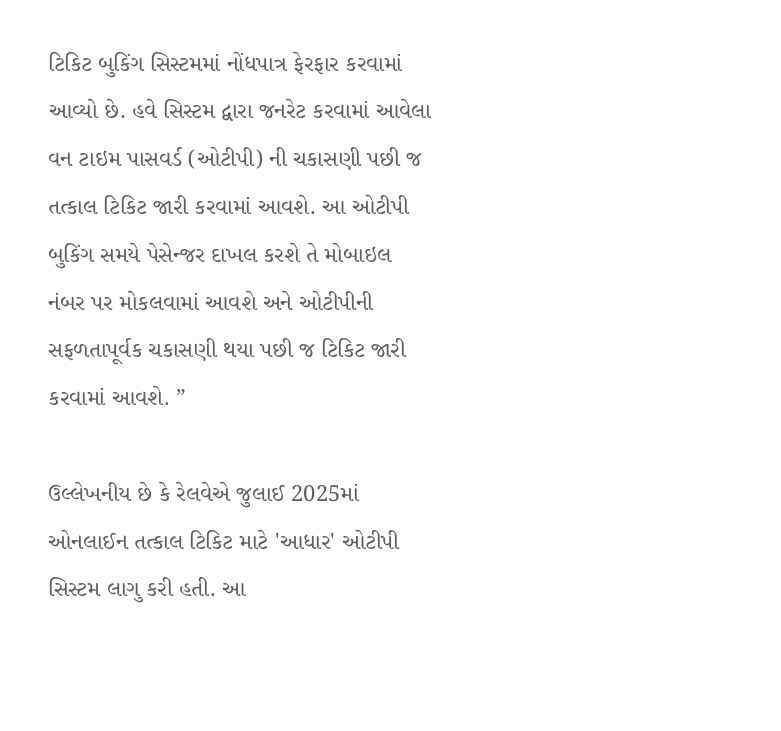ટિકિટ બુકિંગ સિસ્ટમમાં નોંધપાત્ર ફેરફાર કરવામાં આવ્યો છે. હવે સિસ્ટમ દ્વારા જનરેટ કરવામાં આવેલા વન ટાઇમ પાસવર્ડ (ઓટીપી) ની ચકાસણી પછી જ તત્કાલ ટિકિટ જારી કરવામાં આવશે. આ ઓટીપી બુકિંગ સમયે પેસેન્જર દાખલ કરશે તે મોબાઇલ નંબર પર મોકલવામાં આવશે અને ઓટીપીની સફળતાપૂર્વક ચકાસણી થયા પછી જ ટિકિટ જારી કરવામાં આવશે. ”

ઉલ્લેખનીય છે કે રેલવેએ જુલાઈ 2025માં ઓનલાઈન તત્કાલ ટિકિટ માટે 'આધાર' ઓટીપી સિસ્ટમ લાગુ કરી હતી. આ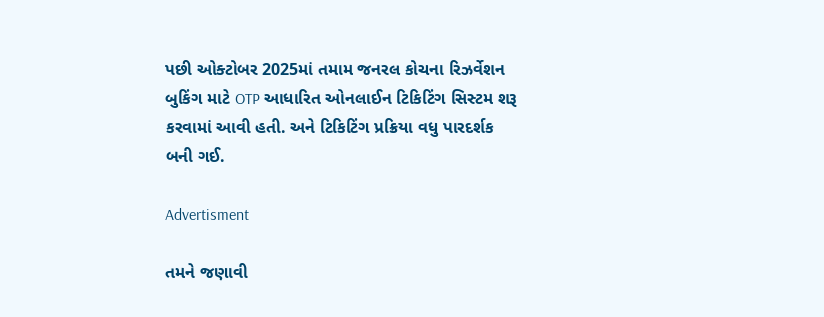પછી ઓક્ટોબર 2025માં તમામ જનરલ કોચના રિઝર્વેશન બુકિંગ માટે OTP આધારિત ઓનલાઈન ટિકિટિંગ સિસ્ટમ શરૂ કરવામાં આવી હતી. અને ટિકિટિંગ પ્રક્રિયા વધુ પારદર્શક બની ગઈ.

Advertisment

તમને જણાવી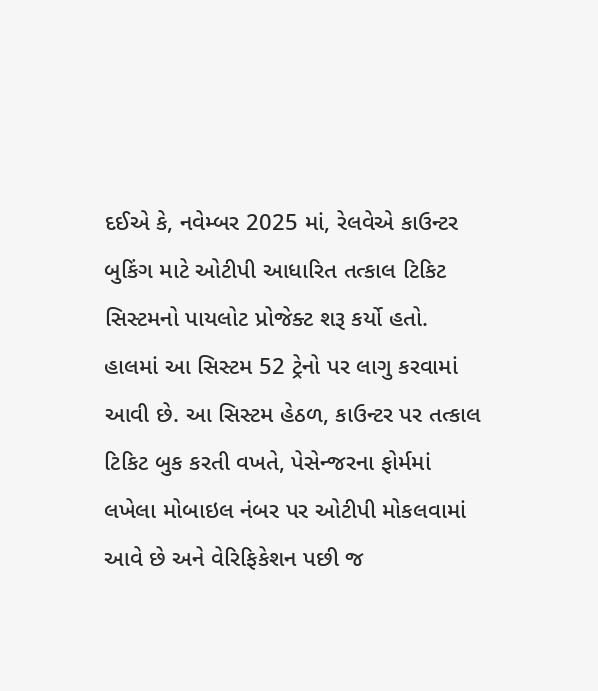દઈએ કે, નવેમ્બર 2025 માં, રેલવેએ કાઉન્ટર બુકિંગ માટે ઓટીપી આધારિત તત્કાલ ટિકિટ સિસ્ટમનો પાયલોટ પ્રોજેક્ટ શરૂ કર્યો હતો. હાલમાં આ સિસ્ટમ 52 ટ્રેનો પર લાગુ કરવામાં આવી છે. આ સિસ્ટમ હેઠળ, કાઉન્ટર પર તત્કાલ ટિકિટ બુક કરતી વખતે, પેસેન્જરના ફોર્મમાં લખેલા મોબાઇલ નંબર પર ઓટીપી મોકલવામાં આવે છે અને વેરિફિકેશન પછી જ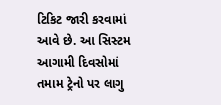ટિકિટ જારી કરવામાં આવે છે. આ સિસ્ટમ આગામી દિવસોમાં તમામ ટ્રેનો પર લાગુ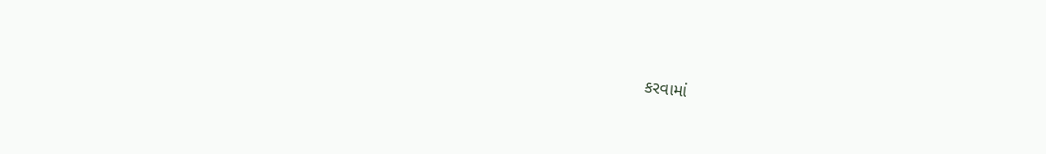કરવામાં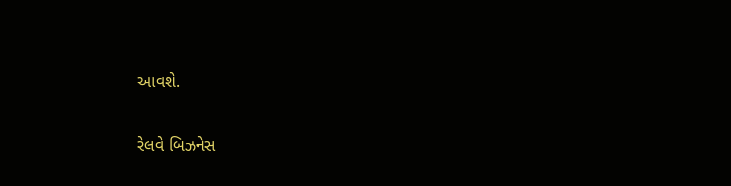આવશે.

રેલવે બિઝનેસ